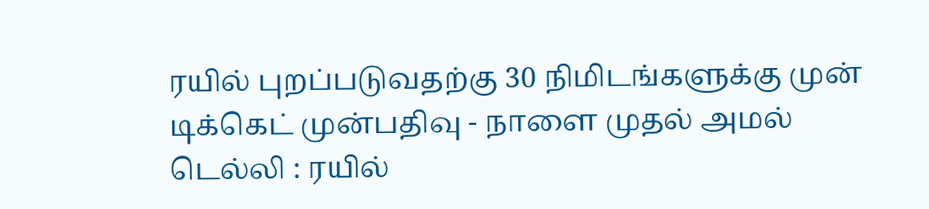ரயில் புறப்படுவதற்கு 30 நிமிடங்களுக்கு முன் டிக்கெட் முன்பதிவு - நாளை முதல் அமல்
டெல்லி : ரயில்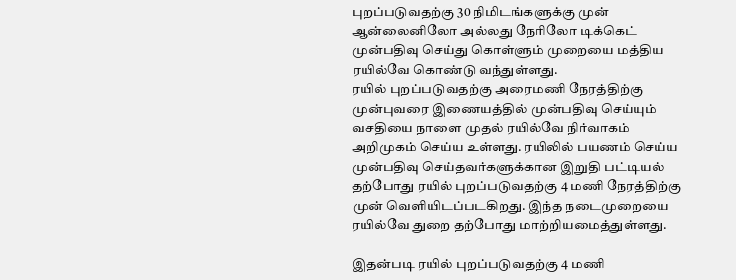புறப்படுவதற்கு 30 நிமிடங்களுக்கு முன் ஆன்லைனிலோ அல்லது நேரிலோ டிக்கெட் முன்பதிவு செய்து கொள்ளும் முறையை மத்திய ரயில்வே கொண்டு வந்துள்ளது.
ரயில் புறப்படுவதற்கு அரைமணி நேரத்திற்கு முன்புவரை இணையத்தில் முன்பதிவு செய்யும் வசதியை நாளை முதல் ரயில்வே நிர்வாகம் அறிமுகம் செய்ய உள்ளது. ரயிலில் பயணம் செய்ய முன்பதிவு செய்தவர்களுக்கான இறுதி பட்டியல் தற்போது ரயில் புறப்படுவதற்கு 4 மணி நேரத்திற்கு முன் வெளியிடப்படகிறது. இந்த நடைமுறையை ரயில்வே துறை தற்போது மாற்றியமைத்துள்ளது.

இதன்படி ரயில் புறப்படுவதற்கு 4 மணி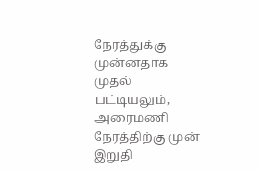நேரத்துக்கு முன்னதாக முதல் பட்டியலும், அரைமணி நேரத்திற்கு முன் இறுதி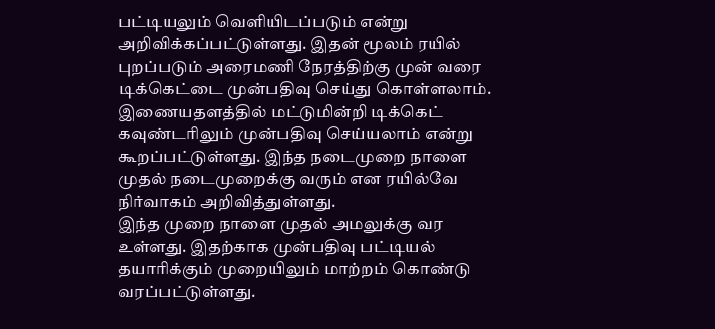பட்டியலும் வெளியிடப்படும் என்று அறிவிக்கப்பட்டுள்ளது. இதன் மூலம் ரயில் புறப்படும் அரைமணி நேரத்திற்கு முன் வரை டிக்கெட்டை முன்பதிவு செய்து கொள்ளலாம். இணையதளத்தில் மட்டுமின்றி டிக்கெட் கவுண்டரிலும் முன்பதிவு செய்யலாம் என்று கூறப்பட்டுள்ளது. இந்த நடைமுறை நாளை முதல் நடைமுறைக்கு வரும் என ரயில்வே நிர்வாகம் அறிவித்துள்ளது.
இந்த முறை நாளை முதல் அமலுக்கு வர உள்ளது. இதற்காக முன்பதிவு பட்டியல் தயாரிக்கும் முறையிலும் மாற்றம் கொண்டு வரப்பட்டுள்ளது.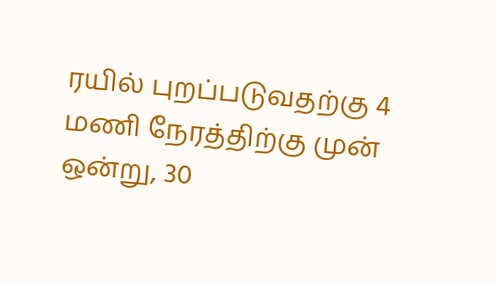ரயில் புறப்படுவதற்கு 4 மணி நேரத்திற்கு முன் ஒன்று, 30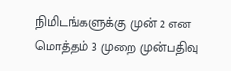நிமிடங்களுக்கு முன் 2 என மொத்தம் 3 முறை முன்பதிவு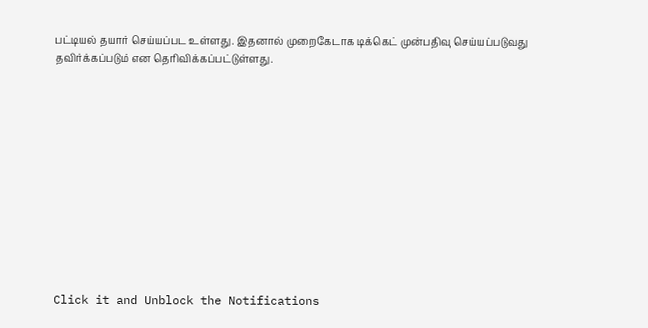பட்டியல் தயார் செய்யப்பட உள்ளது. இதனால் முறைகேடாக டிக்கெட் முன்பதிவு செய்யப்படுவது தவிர்க்கப்படும் என தெரிவிக்கப்பட்டுள்ளது.












Click it and Unblock the Notifications